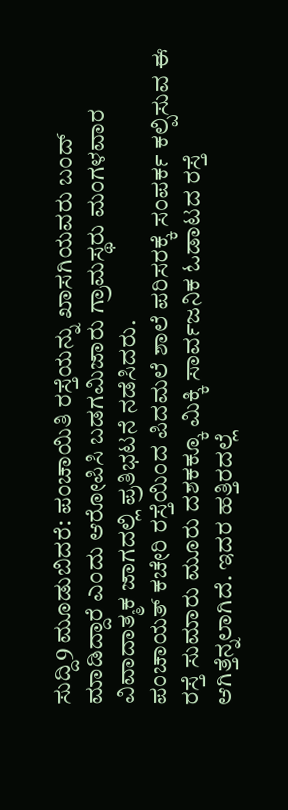ಸುದ್ದಿ9 ಮೂಡುಬಿದರೆ: ಪಂಚಾಯಿತಿ ರಸ್ತೆಯನ್ನು ಖಾಸಗಿಯವರು ಬಂದ್ ಮಾಡಿದ್ದಾರೆ ಎಂದು ಆರೋಪಿಸಿ ಬಡಗಮಿಜಾರು ಗ್ರಾಮಸ್ಥರು ಮಂಗಳವಾರ ವಿವಾದಾತ್ಮಕ ಜಾಗದಲ್ಲಿ ಪ್ರತಿಭಟನೆ ನಡೆಸಿದರು.
ಪಂಚಾಯತ್ ಕಚೇರಿ ರಸ್ತೆಯಿಂದ ಪಿದಮಲೆ ಶಾಲೆ ಪರಿಸರಕ್ಕೆ ಸಂಪರ್ಕ ಕಲ್ಪಿಸುವ ಈ ರಸ್ತೆ ಸುಮಾರು ಮೂರು ದಶಕಕ್ಕೂ ಮಿಕ್ಕಿ ಸಾರ್ವಜನಿಕ ಓಡಾಟದ ರಸ್ತೆ ಆಗಿತ್ತೆನ್ನಲಾಗಿದೆ. ಇದರ ಹತ್ತಿರದಲ್ಲೆ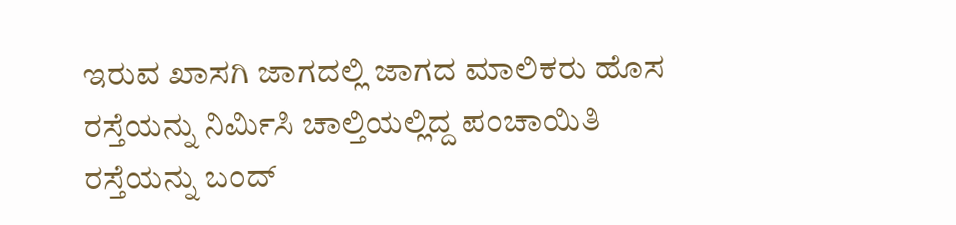ಇರುವ ಖಾಸಗಿ ಜಾಗದಲ್ಲಿ ಜಾಗದ ಮಾಲಿಕರು ಹೊಸ ರಸ್ತೆಯನ್ನು ನಿರ್ಮಿಸಿ ಚಾಲ್ತಿಯಲ್ಲಿದ್ದ ಪಂಚಾಯಿತಿ ರಸ್ತೆಯನ್ನು ಬಂದ್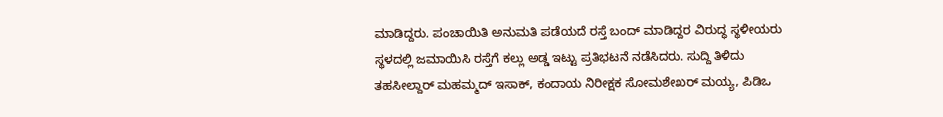ಮಾಡಿದ್ದರು. ಪಂಚಾಯಿತಿ ಅನುಮತಿ ಪಡೆಯದೆ ರಸ್ತೆ ಬಂದ್ ಮಾಡಿದ್ದರ ವಿರುದ್ಧ ಸ್ಥಳೀಯರು ಸ್ಥಳದಲ್ಲಿ ಜಮಾಯಿಸಿ ರಸ್ತೆಗೆ ಕಲ್ಲು ಅಡ್ಡ ಇಟ್ಟು ಪ್ರತಿಭಟನೆ ನಡೆಸಿದರು. ಸುದ್ದಿ ತಿಳಿದು ತಹಸೀಲ್ದಾರ್ ಮಹಮ್ಮದ್ ಇಸಾಕ್, ಕಂದಾಯ ನಿರೀಕ್ಷಕ ಸೋಮಶೇಖರ್ ಮಯ್ಯ, ಪಿಡಿಒ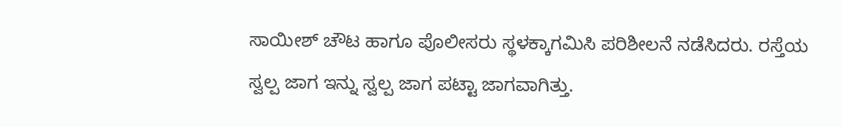ಸಾಯೀಶ್ ಚೌಟ ಹಾಗೂ ಪೊಲೀಸರು ಸ್ಥಳಕ್ಕಾಗಮಿಸಿ ಪರಿಶೀಲನೆ ನಡೆಸಿದರು. ರಸ್ತೆಯ ಸ್ವಲ್ಪ ಜಾಗ ಇನ್ನು ಸ್ವಲ್ಪ ಜಾಗ ಪಟ್ಟಾ ಜಾಗವಾಗಿತ್ತು.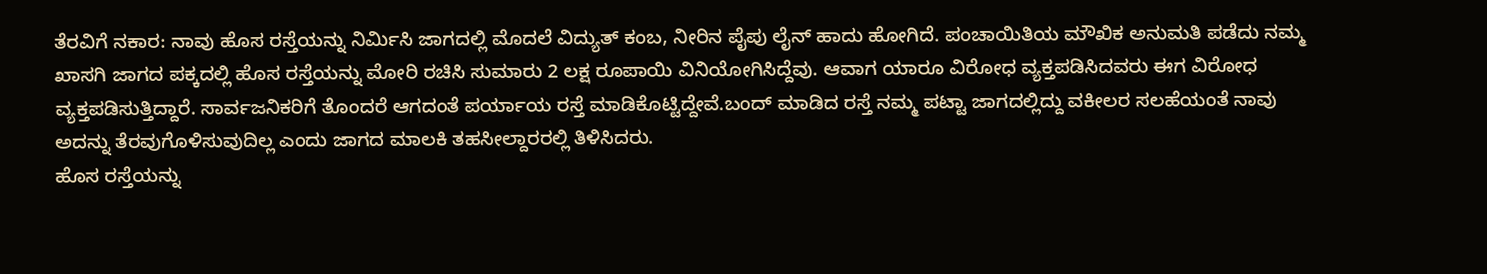ತೆರವಿಗೆ ನಕಾರ: ನಾವು ಹೊಸ ರಸ್ತೆಯನ್ನು ನಿರ್ಮಿಸಿ ಜಾಗದಲ್ಲಿ ಮೊದಲೆ ವಿದ್ಯುತ್ ಕಂಬ, ನೀರಿನ ಪೈಪು ಲೈನ್ ಹಾದು ಹೋಗಿದೆ. ಪಂಚಾಯಿತಿಯ ಮೌಖಿಕ ಅನುಮತಿ ಪಡೆದು ನಮ್ಮ ಖಾಸಗಿ ಜಾಗದ ಪಕ್ಕದಲ್ಲಿ ಹೊಸ ರಸ್ತೆಯನ್ನು ಮೋರಿ ರಚಿಸಿ ಸುಮಾರು 2 ಲಕ್ಷ ರೂಪಾಯಿ ವಿನಿಯೋಗಿಸಿದ್ದೆವು. ಆವಾಗ ಯಾರೂ ವಿರೋಧ ವ್ಯಕ್ತಪಡಿಸಿದವರು ಈಗ ವಿರೋಧ ವ್ಯಕ್ತಪಡಿಸುತ್ತಿದ್ದಾರೆ. ಸಾರ್ವಜನಿಕರಿಗೆ ತೊಂದರೆ ಆಗದಂತೆ ಪರ್ಯಾಯ ರಸ್ತೆ ಮಾಡಿಕೊಟ್ಟಿದ್ದೇವೆ.ಬಂದ್ ಮಾಡಿದ ರಸ್ತೆ ನಮ್ಮ ಪಟ್ಟಾ ಜಾಗದಲ್ಲಿದ್ದು ವಕೀಲರ ಸಲಹೆಯಂತೆ ನಾವು ಅದನ್ನು ತೆರವುಗೊಳಿಸುವುದಿಲ್ಲ ಎಂದು ಜಾಗದ ಮಾಲಕಿ ತಹಸೀಲ್ದಾರರಲ್ಲಿ ತಿಳಿಸಿದರು.
ಹೊಸ ರಸ್ತೆಯನ್ನು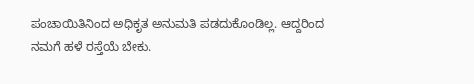ಪಂಚಾಯಿತಿನಿಂದ ಅಧಿಕೃತ ಅನುಮತಿ ಪಡದುಕೊಂಡಿಲ್ಲ. ಆದ್ದರಿಂದ ನಮಗೆ ಹಳೆ ರಸ್ತೆಯೆ ಬೇಕು.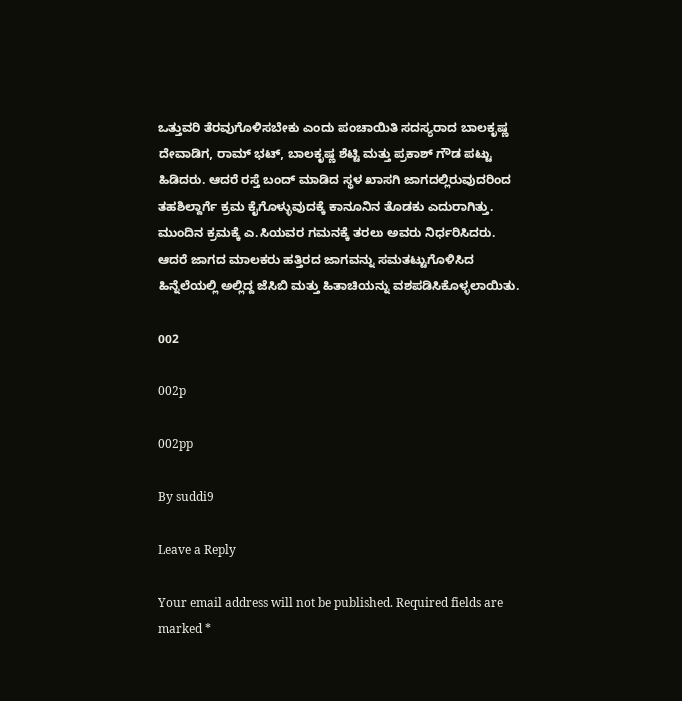ಒತ್ತುವರಿ ತೆರವುಗೊಳಿಸಬೇಕು ಎಂದು ಪಂಚಾಯಿತಿ ಸದಸ್ಯರಾದ ಬಾಲಕೃಷ್ಣ ದೇವಾಡಿಗ, ರಾಮ್ ಭಟ್, ಬಾಲಕೃಷ್ಣ ಶೆಟ್ಟಿ ಮತ್ತು ಪ್ರಕಾಶ್ ಗೌಡ ಪಟ್ಟು ಹಿಡಿದರು. ಆದರೆ ರಸ್ತೆ ಬಂದ್ ಮಾಡಿದ ಸ್ಥಳ ಖಾಸಗಿ ಜಾಗದಲ್ಲಿರುವುದರಿಂದ ತಹಶಿಲ್ದಾರ್ಗೆ ಕ್ರಮ ಕೈಗೊಳ್ಳುವುದಕ್ಕೆ ಕಾನೂನಿನ ತೊಡಕು ಎದುರಾಗಿತ್ತು. ಮುಂದಿನ ಕ್ರಮಕ್ಕೆ ಎ.ಸಿಯವರ ಗಮನಕ್ಕೆ ತರಲು ಅವರು ನಿರ್ಧರಿಸಿದರು. ಆದರೆ ಜಾಗದ ಮಾಲಕರು ಹತ್ತಿರದ ಜಾಗವನ್ನು ಸಮತಟ್ಟುಗೊಳಿಸಿದ ಹಿನ್ನೆಲೆಯಲ್ಲಿ ಅಲ್ಲಿದ್ದ ಜೆಸಿಬಿ ಮತ್ತು ಹಿತಾಚಿಯನ್ನು ವಶಪಡಿಸಿಕೊಳ್ಳಲಾಯಿತು.

002

002p

002pp

By suddi9

Leave a Reply

Your email address will not be published. Required fields are marked *